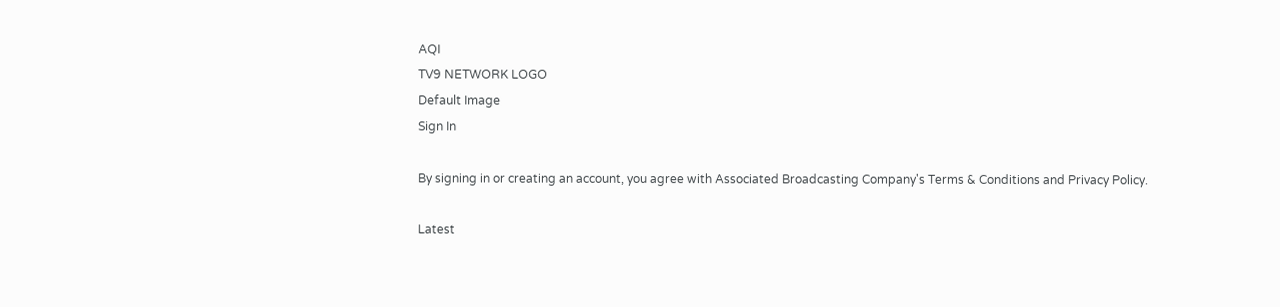AQI
TV9 NETWORK LOGO
Default Image
Sign In

By signing in or creating an account, you agree with Associated Broadcasting Company's Terms & Conditions and Privacy Policy.

Latest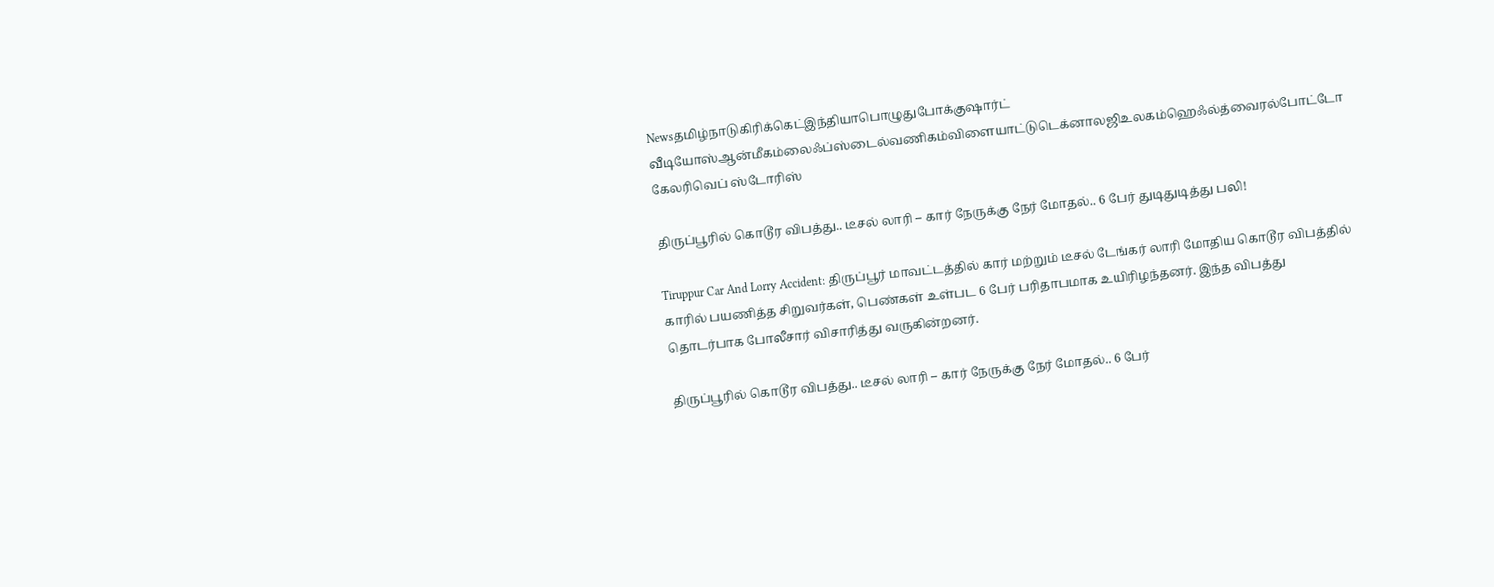Newsதமிழ்நாடுகிரிக்கெட்இந்தியாபொழுதுபோக்குஷார்ட் வீடியோஸ்ஆன்மீகம்லைஃப்ஸ்டைல்வணிகம்விளையாட்டுடெக்னாலஜிஉலகம்ஹெஃல்த்வைரல்போட்டோ கேலரிவெப் ஸ்டோரிஸ்

திருப்பூரில் கொடூர விபத்து.. டீசல் லாரி – கார் நேருக்கு நேர் மோதல்.. 6 பேர் துடிதுடித்து பலி!

Tiruppur Car And Lorry Accident: திருப்பூர் மாவட்டத்தில் கார் மற்றும் டீசல் டேங்கர் லாரி மோதிய கொடூர விபத்தில் காரில் பயணித்த சிறுவர்கள், பெண்கள் உள்பட 6 பேர் பரிதாபமாக உயிரிழந்தனர். இந்த விபத்து தொடர்பாக போலீசார் விசாரித்து வருகின்றனர்.

திருப்பூரில் கொடூர விபத்து.. டீசல் லாரி – கார் நேருக்கு நேர் மோதல்.. 6 பேர்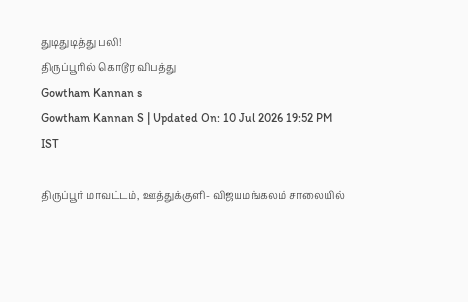துடிதுடித்து பலி!
திருப்பூரில் கொடூர விபத்து
Gowtham Kannan s
Gowtham Kannan S | Updated On: 10 Jul 2026 19:52 PM IST

திருப்பூர் மாவட்டம், ஊத்துக்குளி- விஜயமங்கலம் சாலையில்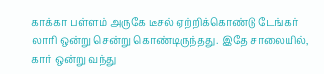காக்கா பள்ளம் அருகே டீசல் ஏற்றிக்கொண்டு டேங்கர் லாரி ஒன்று சென்று கொண்டிருந்தது. இதே சாலையில், கார் ஒன்று வந்து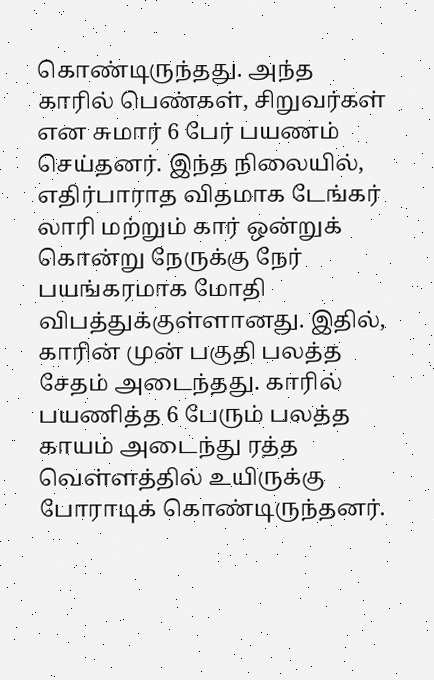கொண்டிருந்தது. அந்த காரில் பெண்கள், சிறுவர்கள் என சுமார் 6 பேர் பயணம் செய்தனர். இந்த நிலையில், எதிர்பாராத விதமாக டேங்கர் லாரி மற்றும் கார் ஒன்றுக் கொன்று நேருக்கு நேர் பயங்கரமாக மோதி விபத்துக்குள்ளானது. இதில், காரின் முன் பகுதி பலத்த சேதம் அடைந்தது. காரில் பயணித்த 6 பேரும் பலத்த காயம் அடைந்து ரத்த வெள்ளத்தில் உயிருக்கு போராடிக் கொண்டிருந்தனர்.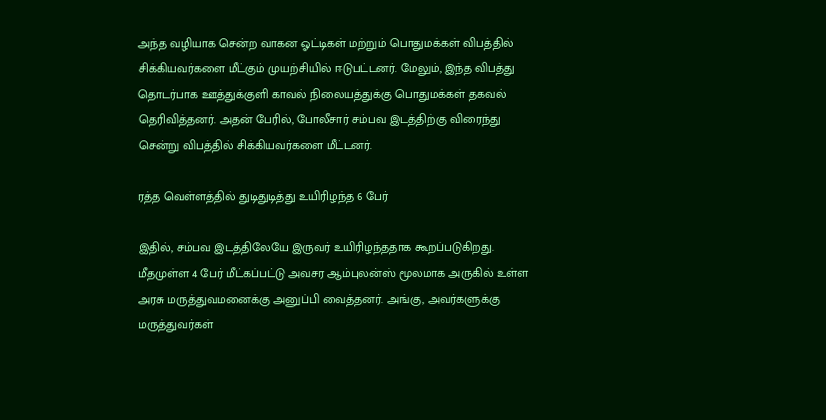அந்த வழியாக சென்ற வாகன ஓட்டிகள் மற்றும் பொதுமக்கள் விபத்தில் சிக்கியவர்களை மீட்கும் முயற்சியில் ஈடுபட்டனர். மேலும், இந்த விபத்து தொடர்பாக ஊத்துக்குளி காவல் நிலையத்துக்கு பொதுமக்கள் தகவல் தெரிவித்தனர். அதன் பேரில், போலீசார் சம்பவ இடத்திற்கு விரைந்து சென்று விபத்தில் சிக்கியவர்களை மீட்டனர்.

ரத்த வெள்ளத்தில் துடிதுடித்து உயிரிழந்த 6 பேர்

இதில், சம்பவ இடத்திலேயே இருவர் உயிரிழந்ததாக கூறப்படுகிறது. மீதமுள்ள 4 பேர் மீட்கப்பட்டு அவசர ஆம்புலன்ஸ் மூலமாக அருகில் உள்ள அரசு மருத்துவமனைக்கு அனுப்பி வைத்தனர். அங்கு, அவர்களுக்கு மருத்துவர்கள்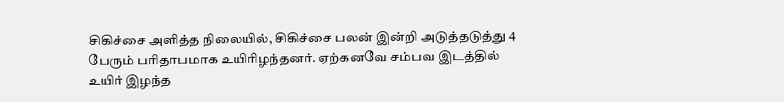சிகிச்சை அளித்த நிலையில், சிகிச்சை பலன் இன்றி அடுத்தடுத்து 4 பேரும் பரிதாபமாக உயிரிழந்தனர். ஏற்கனவே சம்பவ இடத்தில் உயிர் இழந்த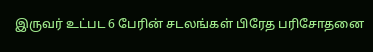இருவர் உட்பட 6 பேரின் சடலங்கள் பிரேத பரிசோதனை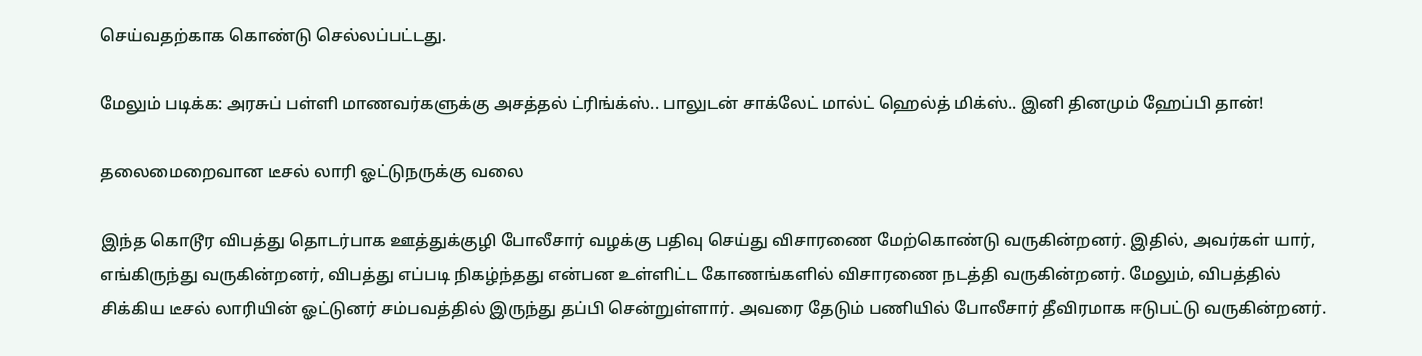செய்வதற்காக கொண்டு செல்லப்பட்டது.

மேலும் படிக்க: அரசுப் பள்ளி மாணவர்களுக்கு அசத்தல் ட்ரிங்க்ஸ்.. பாலுடன் சாக்லேட் மால்ட் ஹெல்த் மிக்ஸ்.. இனி தினமும் ஹேப்பி தான்!

தலைமைறைவான டீசல் லாரி ஓட்டுநருக்கு வலை

இந்த கொடூர விபத்து தொடர்பாக ஊத்துக்குழி போலீசார் வழக்கு பதிவு செய்து விசாரணை மேற்கொண்டு வருகின்றனர். இதில், அவர்கள் யார், எங்கிருந்து வருகின்றனர், விபத்து எப்படி நிகழ்ந்தது என்பன உள்ளிட்ட கோணங்களில் விசாரணை நடத்தி வருகின்றனர். மேலும், விபத்தில் சிக்கிய டீசல் லாரியின் ஓட்டுனர் சம்பவத்தில் இருந்து தப்பி சென்றுள்ளார். அவரை தேடும் பணியில் போலீசார் தீவிரமாக ஈடுபட்டு வருகின்றனர்.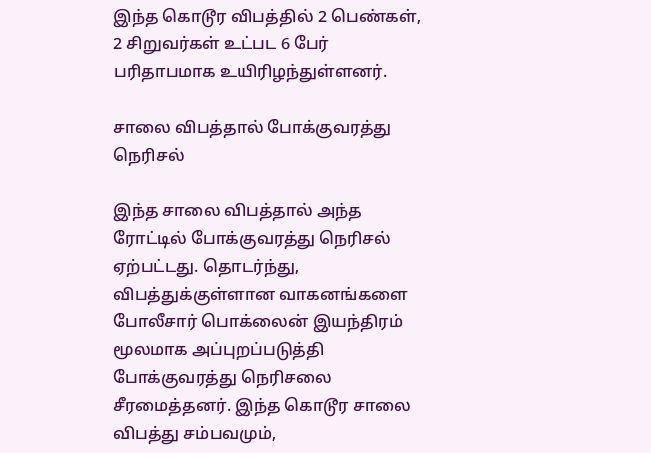இந்த கொடூர விபத்தில் 2 பெண்கள், 2 சிறுவர்கள் உட்பட 6 பேர் பரிதாபமாக உயிரிழந்துள்ளனர்.

சாலை விபத்தால் போக்குவரத்து நெரிசல்

இந்த சாலை விபத்தால் அந்த ரோட்டில் போக்குவரத்து நெரிசல் ஏற்பட்டது. தொடர்ந்து, விபத்துக்குள்ளான வாகனங்களை போலீசார் பொக்லைன் இயந்திரம் மூலமாக அப்புறப்படுத்தி போக்குவரத்து நெரிசலை சீரமைத்தனர். இந்த கொடூர சாலை விபத்து சம்பவமும்,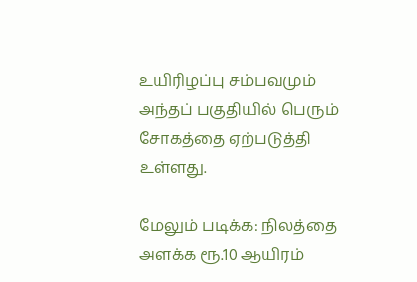உயிரிழப்பு சம்பவமும் அந்தப் பகுதியில் பெரும் சோகத்தை ஏற்படுத்தி உள்ளது.

மேலும் படிக்க: நிலத்தை அளக்க ரூ.10 ஆயிரம்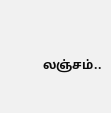லஞ்சம்..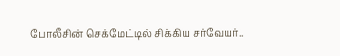போலீசின் செக்மேட்டில் சிக்கிய சர்வேயர்..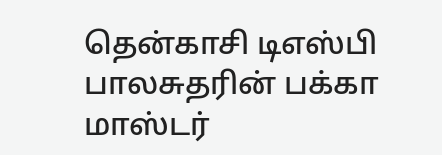தென்காசி டிஎஸ்பி பாலசுதரின் பக்கா மாஸ்டர்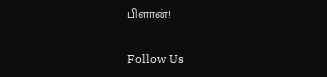பிளான்!

Follow Us